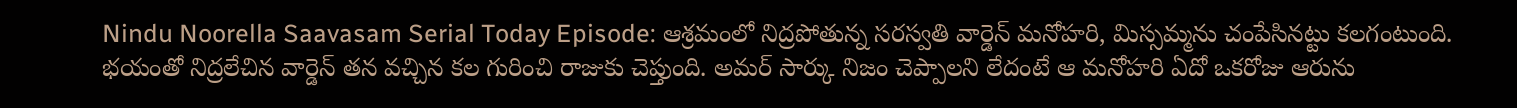Nindu Noorella Saavasam Serial Today Episode: ఆశ్రమంలో నిద్రపోతున్న సరస్వతి వార్డెన్ మనోహరి, మిస్సమ్మను చంపేసినట్టు కలగంటుంది. భయంతో నిద్రలేచిన వార్డెన్ తన వచ్చిన కల గురించి రాజుకు చెప్తుంది. అమర్ సార్కు నిజం చెప్పాలని లేదంటే ఆ మనోహరి ఏదో ఒకరోజు ఆరును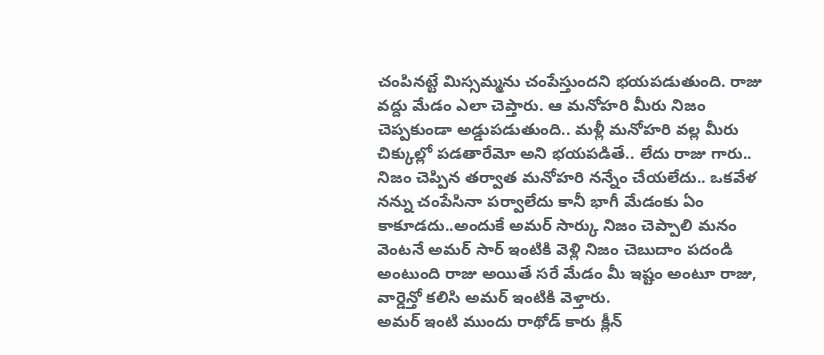చంపినట్టే మిస్సమ్మను చంపేస్తుందని భయపడుతుంది. రాజు వద్దు మేడం ఎలా చెప్తారు. ఆ మనోహరి మీరు నిజం చెప్పకుండా అడ్డుపడుతుంది.. మళ్లీ మనోహరి వల్ల మీరు చిక్కుల్లో పడతారేమో అని భయపడితే.. లేదు రాజు గారు.. నిజం చెప్పిన తర్వాత మనోహరి నన్నేం చేయలేదు.. ఒకవేళ నన్ను చంపేసినా పర్వాలేదు కానీ భాగీ మేడంకు ఏం కాకూడదు..అందుకే అమర్ సార్కు నిజం చెప్పాలి మనం వెంటనే అమర్ సార్ ఇంటికి వెళ్లి నిజం చెబుదాం పదండి అంటుంది రాజు అయితే సరే మేడం మీ ఇష్టం అంటూ రాజు, వార్డెన్తో కలిసి అమర్ ఇంటికి వెళ్తారు.
అమర్ ఇంటి ముందు రాథోడ్ కారు క్లీన్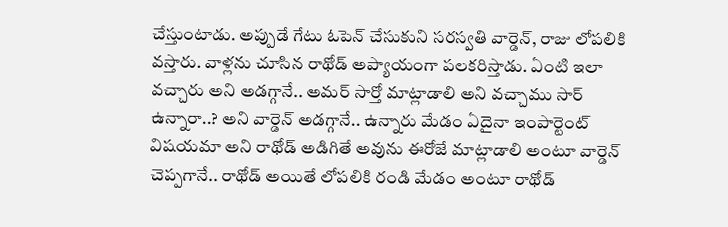చేస్తుంటాడు. అప్పుడే గేటు ఓపెన్ చేసుకుని సరస్వతి వార్డెన్, రాజు లోపలికి వస్తారు. వాళ్లను చూసిన రాథోడ్ అప్యాయంగా పలకరిస్తాడు. ఏంటి ఇలా వచ్చారు అని అడగ్గానే.. అమర్ సార్తో మాట్లాడాలి అని వచ్చాము సార్ ఉన్నారా..? అని వార్డెన్ అడగ్గానే.. ఉన్నారు మేడం ఏదైనా ఇంపార్టెంట్ విషయమా అని రాథోడ్ అడిగితే అవును ఈరోజే మాట్లాడాలి అంటూ వార్డెన్ చెప్పగానే.. రాథోడ్ అయితే లోపలికి రండి మేడం అంటూ రాథోడ్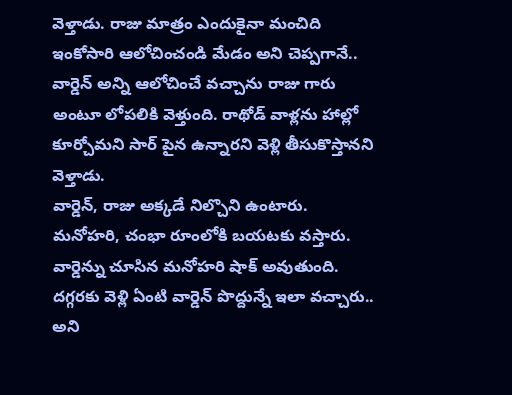వెళ్తాడు. రాజు మాత్రం ఎందుకైనా మంచిది ఇంకోసారి ఆలోచించండి మేడం అని చెప్పగానే.. వార్డెన్ అన్ని ఆలోచించే వచ్చాను రాజు గారు అంటూ లోపలికి వెళ్తుంది. రాథోడ్ వాళ్లను హాల్లో కూర్చోమని సార్ పైన ఉన్నారని వెళ్లి తీసుకొస్తానని వెళ్తాడు.
వార్డెన్, రాజు అక్కడే నిల్చొని ఉంటారు. మనోహరి, చంభా రూంలోకి బయటకు వస్తారు. వార్డెన్ను చూసిన మనోహరి షాక్ అవుతుంది. దగ్గరకు వెళ్లి ఏంటి వార్డెన్ పొద్దున్నే ఇలా వచ్చారు.. అని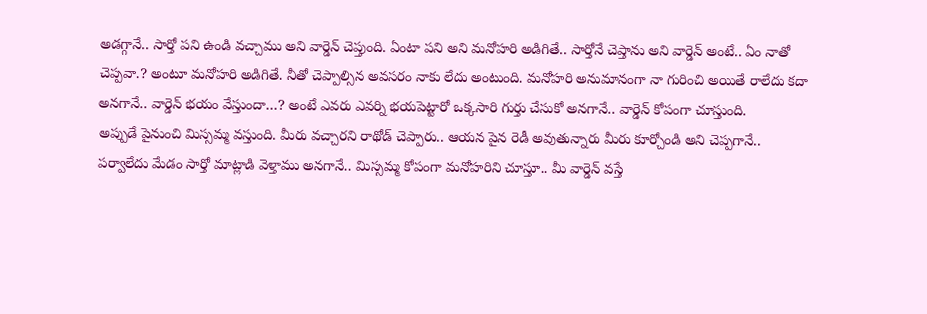అడగ్గానే.. సార్తో పని ఉండి వచ్చాము అని వార్డెన్ చెప్తుంది. ఏంటా పని అని మనోహరి అడిగితే.. సార్తోనే చెప్తాను అని వార్డెన్ అంటే.. ఏం నాతో చెప్పవా.? అంటూ మనోహరి అడిగితే. నీతో చెప్పాల్సిన అవసరం నాకు లేదు అంటుంది. మనోహరి అనుమానంగా నా గురించి అయితే రాలేదు కదా అనగానే.. వార్డెన్ భయం వేస్తుందా…? అంటే ఎవరు ఎవర్ని భయపెట్టారో ఒక్కసారి గుర్తు చేసుకో అనగానే.. వార్డెన్ కోపంగా చూస్తుంది.
అప్పుడే పైనుంచి మిస్సమ్మ వస్తుంది. మీరు వచ్చారని రాథోడ్ చెప్పారు.. ఆయన పైన రెడీ అవుతున్నారు మీరు కూర్చోండి అని చెప్పగానే.. పర్వాలేదు మేడం సార్తో మాట్లాడి వెళ్తాము అనగానే.. మిస్సమ్మ కోపంగా మనోహరిని చూస్తూ.. మీ వార్డెన్ వస్తే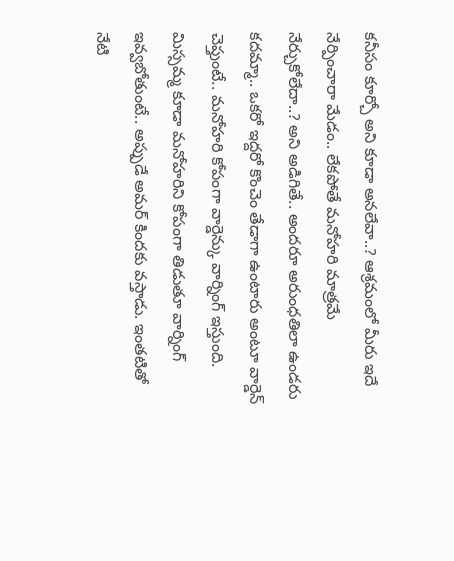కనీసం కూర్చో అని కూడా అనలేవా..? ఆశ్రమంలో మీరు ఇదే నేర్పించారా మేడం.. లేకపోతే మనోహరి మాత్రమే నేర్చుకోలేదా..? అని అడిగితే.. అందరూ అరుంధతిలా ఉండరు కదమ్మా.. ఒకరో ఇద్దరో కొంచెం తేడాగా ఉంటారు అంటూ వార్డెన్ చెప్తుంటే.. మనోహరి కోపంగా వార్డెన్కు వార్నింగ్ ఇస్తుంది. మిస్సమ్మ కూడా మనోహరిని కోపంగా తిడుతూ వార్నింగ్ ఇవ్వబోతుంటే.. అప్పుడే అమర్ కిందకు వస్తాడు. ఇంతటితో నేటి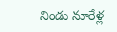నిండు నూరేళ్ల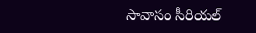సావాసం సీరియల్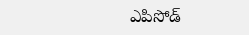ఎపిసోడ్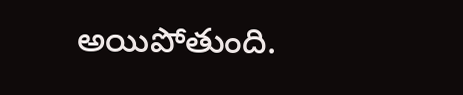అయిపోతుంది.